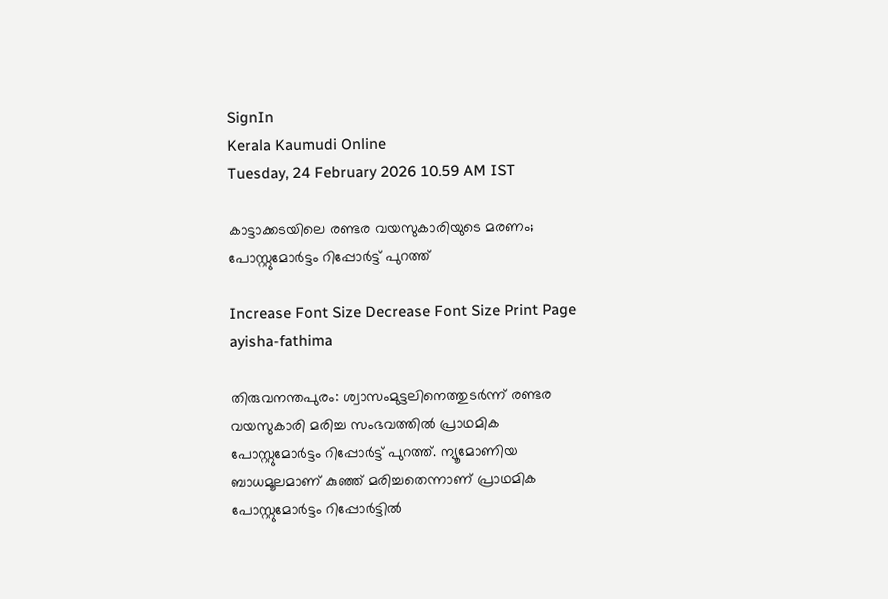SignIn
Kerala Kaumudi Online
Tuesday, 24 February 2026 10.59 AM IST

കാട്ടാക്കടയിലെ രണ്ടര വയസുകാരിയുടെ മരണം; പോസ്റ്റുമോർട്ടം റിപ്പോർട്ട് പുറത്ത്

Increase Font Size Decrease Font Size Print Page
ayisha-fathima

തിരുവനന്തപുരം: ശ്വാസംമുട്ടലിനെത്തുടർന്ന് രണ്ടര വയസുകാരി മരിച്ച സംഭവത്തിൽ പ്രാഥമിക പോസ്റ്റുമോർട്ടം റിപ്പോർട്ട് പുറത്ത്. ന്യൂമോണിയ ബാധമൂലമാണ് കുഞ്ഞ് മരിച്ചതെന്നാണ് പ്രാഥമിക പോസ്റ്റുമോർട്ടം റിപ്പോർട്ടിൽ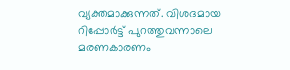വ്യക്തമാക്കുന്നത്. വിശദമായ റിപ്പോ‌ർട്ട് പുറത്തുവന്നാലെ മരണകാരണം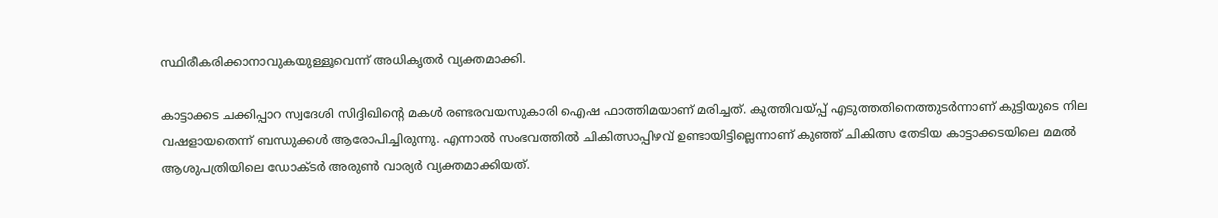സ്ഥിരീകരിക്കാനാവുകയുള്ളൂവെന്ന് അധികൃതർ വ്യക്തമാക്കി.

കാട്ടാക്കട ചക്കിപ്പാറ സ്വദേശി സിദ്ദിഖിന്റെ മകൾ രണ്ടരവയസുകാരി ഐഷ ഫാത്തിമയാണ് മരിച്ചത്. കുത്തിവയ്പ്പ് എടുത്തതിനെത്തുടർന്നാണ് കുട്ടിയുടെ നില വഷളായതെന്ന് ബന്ധുക്കൾ ആരോപിച്ചിരുന്നു. എന്നാൽ സംഭവത്തിൽ ചികിത്സാപ്പിഴവ് ഉണ്ടായിട്ടില്ലെന്നാണ് കുഞ്ഞ് ചികിത്സ തേടിയ കാട്ടാക്കടയിലെ മമൽ ആശുപത്രിയിലെ ഡോക്ടർ അരുൺ വാര്യർ വ്യക്തമാക്കിയത്.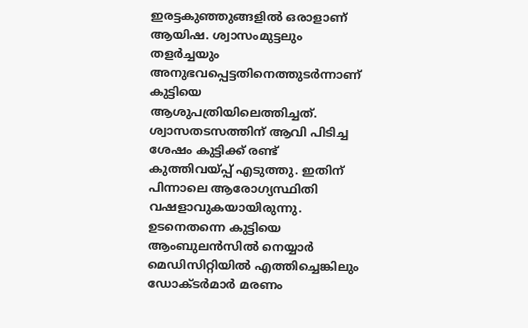ഇരട്ടകുഞ്ഞുങ്ങളിൽ ഒരാളാണ് ആയിഷ. ശ്വാസംമുട്ടലും തളർച്ചയും അനുഭവപ്പെട്ടതിനെത്തുടർന്നാണ് കുട്ടിയെ ആശുപത്രിയിലെത്തിച്ചത്. ശ്വാസതടസത്തിന് ആവി പിടിച്ച ശേഷം കുട്ടിക്ക് രണ്ട് കുത്തിവയ്പ്പ് എടുത്തു. ഇതിന് പിന്നാലെ ആരോഗ്യസ്ഥിതി വഷളാവുകയായിരുന്നു. ഉടനെതന്നെ കുട്ടിയെ ആംബുലൻസിൽ നെയ്യാർ മെഡിസിറ്റിയിൽ എത്തിച്ചെങ്കിലും ഡോക്ടർമാർ മരണം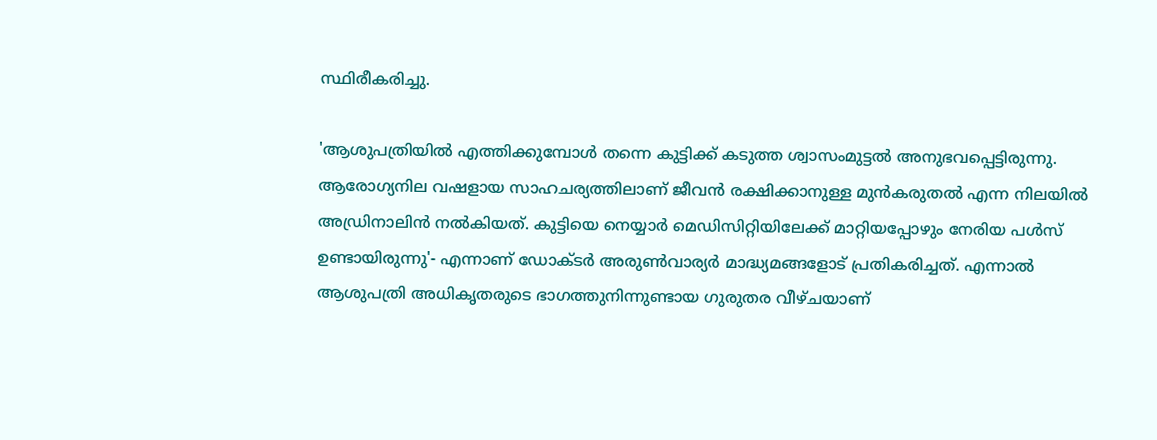സ്ഥിരീകരിച്ചു.

'ആശുപത്രിയിൽ എത്തിക്കുമ്പോൾ തന്നെ കുട്ടിക്ക് കടുത്ത ശ്വാസംമുട്ടൽ അനുഭവപ്പെട്ടിരുന്നു. ആരോഗ്യനില വഷളായ സാഹചര്യത്തിലാണ് ജീവൻ രക്ഷിക്കാനുള്ള മുൻകരുതൽ എന്ന നിലയിൽ അഡ്രിനാലിൻ നൽകിയത്. കുട്ടിയെ നെയ്യാർ മെഡിസിറ്റിയിലേക്ക് മാറ്റിയപ്പോഴും നേരിയ പൾസ് ഉണ്ടായിരുന്നു'- എന്നാണ് ഡോക്ടർ അരുൺവാര്യർ മാദ്ധ്യമങ്ങളോട് പ്രതികരിച്ചത്. എന്നാൽ ആശുപത്രി അധികൃതരുടെ ഭാഗത്തുനിന്നുണ്ടായ ഗുരുതര വീഴ്ചയാണ്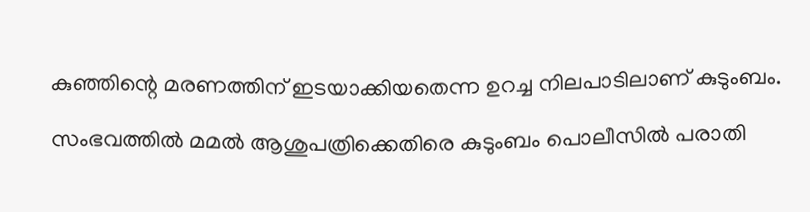കുഞ്ഞിന്റെ മരണത്തിന് ഇടയാക്കിയതെന്ന ഉറച്ച നിലപാടിലാണ് കുടുംബം.

സംഭവത്തിൽ മമൽ ആശുപത്രിക്കെതിരെ കുടുംബം പൊലീസിൽ പരാതി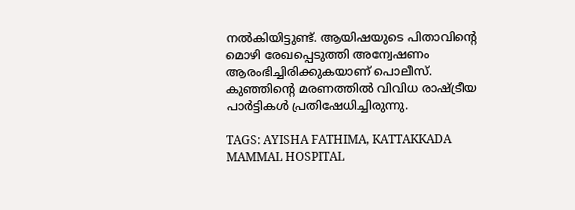നൽകിയിട്ടുണ്ട്. ആയിഷയുടെ പിതാവിന്റെ മൊഴി രേഖപ്പെടുത്തി അന്വേഷണം ആരംഭിച്ചിരിക്കുകയാണ് പൊലീസ്. കുഞ്ഞിന്റെ മരണത്തിൽ വിവിധ രാഷ്ട്രീയ പാർട്ടികൾ പ്രതിഷേധിച്ചിരുന്നു.

TAGS: AYISHA FATHIMA, KATTAKKADA MAMMAL HOSPITAL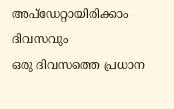അപ്ഡേറ്റായിരിക്കാം ദിവസവും
ഒരു ദിവസത്തെ പ്രധാന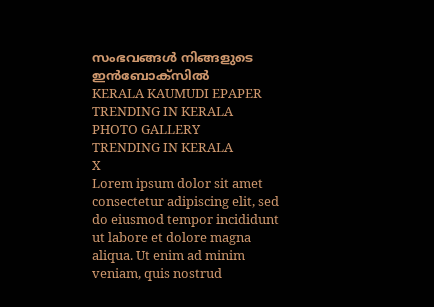സംഭവങ്ങൾ നിങ്ങളുടെ ഇൻബോക്സിൽ
KERALA KAUMUDI EPAPER
TRENDING IN KERALA
PHOTO GALLERY
TRENDING IN KERALA
X
Lorem ipsum dolor sit amet
consectetur adipiscing elit, sed do eiusmod tempor incididunt ut labore et dolore magna aliqua. Ut enim ad minim veniam, quis nostrud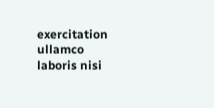exercitation ullamco laboris nisi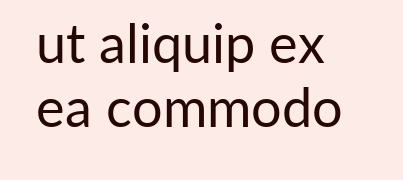ut aliquip ex ea commodo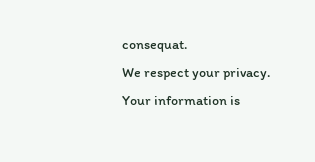consequat.
We respect your privacy. Your information is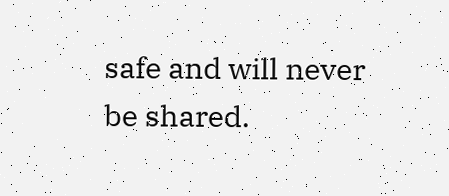safe and will never be shared.